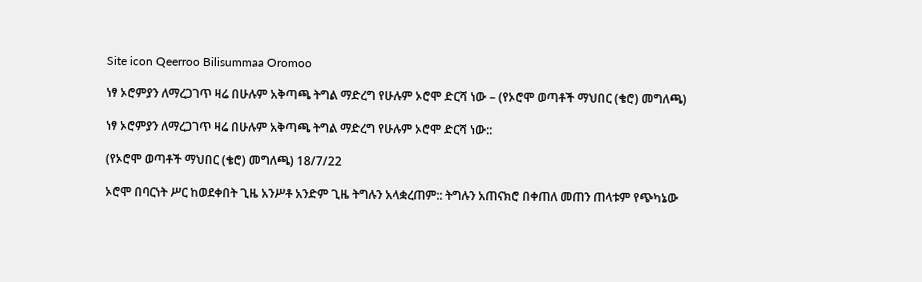Site icon Qeerroo Bilisummaa Oromoo

ነፃ ኦሮምያን ለማረጋገጥ ዛሬ በሁሉም አቅጣጫ ትግል ማድረግ የሁሉም ኦሮሞ ድርሻ ነው – (የኦሮሞ ወጣቶች ማህበር (ቄሮ) መግለጫ)

ነፃ ኦሮምያን ለማረጋገጥ ዛሬ በሁሉም አቅጣጫ ትግል ማድረግ የሁሉም ኦሮሞ ድርሻ ነው::

(የኦሮሞ ወጣቶች ማህበር (ቄሮ) መግለጫ) 18/7/22

ኦሮሞ በባርነት ሥር ከወደቀበት ጊዜ አንሥቶ አንድም ጊዜ ትግሉን አላቋረጠም:: ትግሉን አጠናክሮ በቀጠለ መጠን ጠላቱም የጭካኔው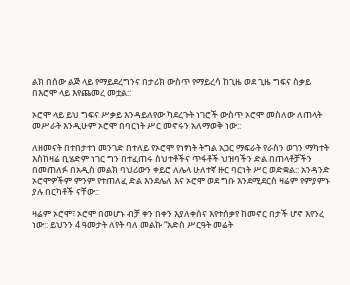ልክ በሰው ልጅ ላይ የማይደረግንና በታሪክ ውስጥ የማይረሳ ከጊዜ ወደ ጊዜ ግፍና ስቃይ በእሮሞ ላይ እየጨመረ መቷል::

ኦሮሞ ላይ ይህ ግፍና ሥቃይ እንዳይለየው ካደረጉት ነገሮች ውስጥ ኦሮሞ መስለው ለጠላት መሥራት እንዲሁም ኦሮሞ በባርነት ሥር መኖሩን አለማወቅ ነው::

ለዘመናት በተበታተነ መንገድ በተለይ የኦሮሞ የነፃነት ትግል አጋር ማፍራት የራስን ወገን ማካተት እስከዛሬ ቢሄድም ነገር ግን በተፈጠሩ ስህተቶችና ጥፋቶች ህዝባችን ድል በጠላቶቻችን በመጠለፉ በአዲስ መልክ ባህሪውን ቀይሮ ለሌላ ሁለተኛ ዙር ባርነት ሥር ወድቋል:: አንዳንድ ኦሮሞዎችም ምንም የተጠለፈ ድል እንደሌለ እና ኦሮሞ ወደ ግቡ እንደሚደርስ ዛሬም የምያምኑ ያሉ በርካቶች ናቸው::

ዛሬም ኦሮሞ፣ ኦሮሞ በመሆኑ ብቻ ቀን በቀን እያለቀሰና እየተሰቃየ ከመኖር በታች ሆኖ እየንረ ነው:: ይህንን 4 ዓመታት ለየት ባለ መልኩ “አድስ ሥርዓት መሬት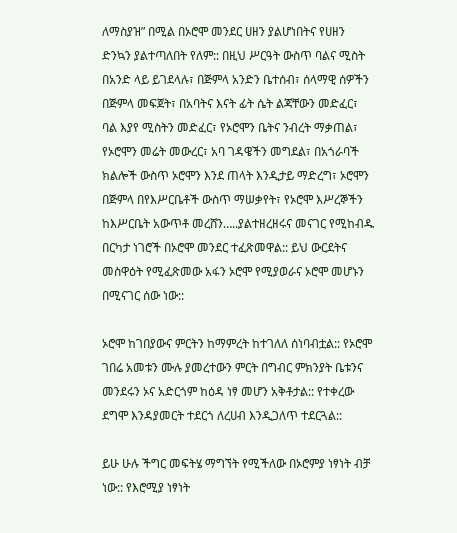ለማስያዝ” በሚል በኦሮሞ መንደር ሀዘን ያልሆነበትና የሀዘን ድንኳን ያልተጣለበት የለም:: በዚህ ሥርዓት ውስጥ ባልና ሚስት በአንድ ላይ ይገደላሉ፣ በጅምላ አንድን ቤተሰብ፣ ሰላማዊ ሰዎችን በጅምላ መፍጀት፣ በአባትና እናት ፊት ሴት ልጃቸውን መድፈር፣ ባል እያየ ሚስትን መድፈር፣ የኦሮሞን ቤትና ንብረት ማቃጠል፣ የኦሮሞን መሬት መውረር፣ አባ ገዳዌችን መግደል፣ በአጎራባች ክልሎች ውስጥ ኦሮሞን እንደ ጠላት እንዲታይ ማድረግ፣ ኦሮሞን በጅምላ በየእሥርቤቶች ውስጥ ማሠቃየት፣ የኦሮሞ እሥረኞችን ከእሥርቤት አውጥቶ መረሸን…..ያልተዘረዘሩና መናገር የሚከብዱ በርካታ ነገሮች በኦሮሞ መንደር ተፈጽመዋል:: ይህ ውርደትና መስዋዕት የሚፈጽመው አፋን ኦሮሞ የሚያወራና ኦሮሞ መሆኑን በሚናገር ሰው ነው::

ኦሮሞ ከገበያውና ምርትን ከማምረት ከተገለለ ሰነባብቷል:: የኦሮሞ ገበሬ አመቱን ሙሉ ያመረተውን ምርት በግብር ምክንያት ቤቱንና መንደሩን ኦና አድርጎም ከዕዳ ነፃ መሆን አቅቶታል:: የተቀረው ደግሞ እንዳያመርት ተደርጎ ለረሀብ እንዲጋለጥ ተደርጓል::

ይሁ ሁሉ ችግር መፍትሄ ማግኘት የሚችለው በኦሮምያ ነፃነት ብቻ ነው:: የእሮሚያ ነፃነት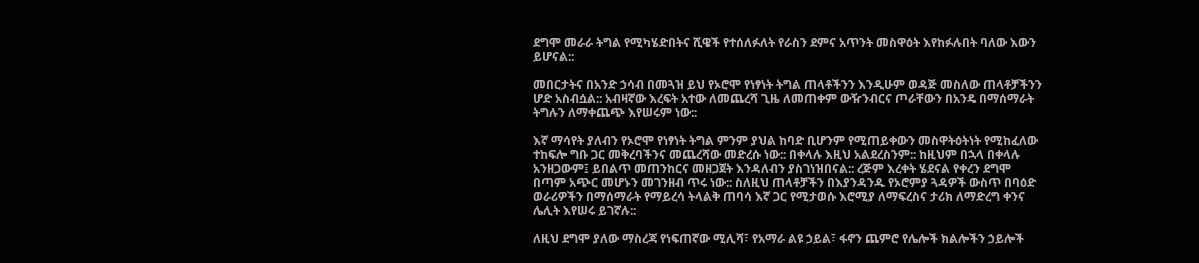ደግሞ መራራ ትግል የሚካሄድበትና ሺዌች የተሰለፉለት የራስን ደምና አጥንት መስዋዕት እየከፉሉበት ባለው እውን ይሆናል::

መበርታትና በአንድ ኃሳብ በመጓዝ ይህ የኦሮሞ የነፃነት ትግል ጠላቶችንን እንዲሁም ወዳጅ መስለው ጠላቶቻችንን ሆድ አስብሷል:: አብዛኛው እረፍት አተው ለመጨረሻ ጊዜ ለመጠቀም ውዥንብርና ጦራቸውን በአንዴ በማሰማራት ትግሉን ለማቀጨጭ እየሠሩም ነው::

እኛ ማሳየት ያለብን የኦሮሞ የነፃነት ትግል ምንም ያህል ከባድ ቢሆንም የሚጠይቀውን መስዋትዕትነት የሚከፈለው ተከፍሎ ግቡ ጋር መቅረባችንና መጨረሻው መድረሱ ነው:: በቀላሉ እዚህ አልደረስንም:: ከዚህም በኋላ በቀላሉ አንዘጋውም፤ ይበልጥ መጠንከርና መዘጋጀት እንዳለብን ያስገነዝበናል:: ረጅም እረቀት ሄደናል የቀረን ደግሞ በጣም አጭር መሆኑን መገንዘብ ጥሩ ነው:: ስለዚህ ጠላቶቻችን በእያንዳንዱ የኦሮምያ ጓዳዎች ውስጥ በባዕድ ወራሪዎችን በማሰማራት የማይረሳ ትላልቅ ጠባሳ እኛ ጋር የሚታወሱ እሮሚያ ለማፍረስና ታሪክ ለማድረግ ቀንና ሌሊት እየሠሩ ይገኛሉ::

ለዚህ ደግሞ ያለው ማስረጃ የነፍጠኛው ሚሊሻ፣ የአማራ ልዩ ኃይል፣ ፋኖን ጨምሮ የሌሎች ክልሎችን ኃይሎች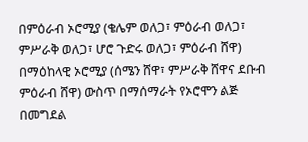በምዕራብ ኦሮሚያ (ቄሌም ወለጋ፣ ምዕራብ ወለጋ፣ ምሥራቅ ወለጋ፣ ሆሮ ጉድሩ ወለጋ፣ ምዕራብ ሸዋ) በማዕከላዊ ኦሮሚያ (ሰሜን ሸዋ፣ ምሥራቅ ሸዋና ደቡብ ምዕራብ ሸዋ) ውስጥ በማሰማራት የኦሮሞን ልጅ በመግደል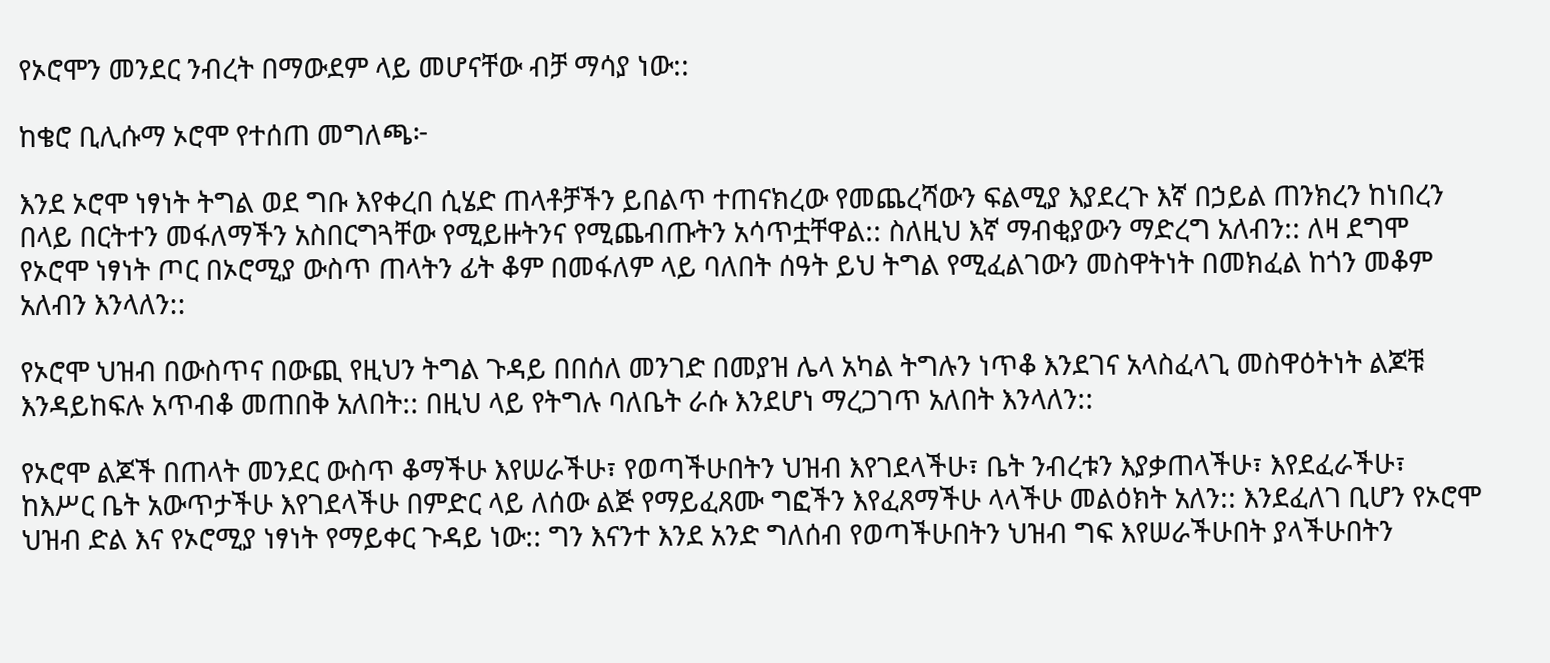የኦሮሞን መንደር ንብረት በማውደም ላይ መሆናቸው ብቻ ማሳያ ነው::

ከቄሮ ቢሊሱማ ኦሮሞ የተሰጠ መግለጫ፦

እንደ ኦሮሞ ነፃነት ትግል ወደ ግቡ እየቀረበ ሲሄድ ጠላቶቻችን ይበልጥ ተጠናክረው የመጨረሻውን ፍልሚያ እያደረጉ እኛ በኃይል ጠንክረን ከነበረን በላይ በርትተን መፋለማችን አስበርግጓቸው የሚይዙትንና የሚጨብጡትን አሳጥቷቸዋል:: ስለዚህ እኛ ማብቂያውን ማድረግ አለብን:: ለዛ ደግሞ የኦሮሞ ነፃነት ጦር በኦሮሚያ ውስጥ ጠላትን ፊት ቆም በመፋለም ላይ ባለበት ሰዓት ይህ ትግል የሚፈልገውን መስዋትነት በመክፈል ከጎን መቆም አለብን እንላለን::

የኦሮሞ ህዝብ በውስጥና በውጪ የዚህን ትግል ጉዳይ በበሰለ መንገድ በመያዝ ሌላ አካል ትግሉን ነጥቆ እንደገና አላስፈላጊ መስዋዕትነት ልጆቹ እንዳይከፍሉ አጥብቆ መጠበቅ አለበት:: በዚህ ላይ የትግሉ ባለቤት ራሱ እንደሆነ ማረጋገጥ አለበት እንላለን::

የኦሮሞ ልጆች በጠላት መንደር ውስጥ ቆማችሁ እየሠራችሁ፣ የወጣችሁበትን ህዝብ እየገደላችሁ፣ ቤት ንብረቱን እያቃጠላችሁ፣ እየደፈራችሁ፣ ከእሥር ቤት አውጥታችሁ እየገደላችሁ በምድር ላይ ለሰው ልጅ የማይፈጸሙ ግፎችን እየፈጸማችሁ ላላችሁ መልዕክት አለን:: እንደፈለገ ቢሆን የኦሮሞ ህዝብ ድል እና የኦሮሚያ ነፃነት የማይቀር ጉዳይ ነው:: ግን እናንተ እንደ አንድ ግለሰብ የወጣችሁበትን ህዝብ ግፍ እየሠራችሁበት ያላችሁበትን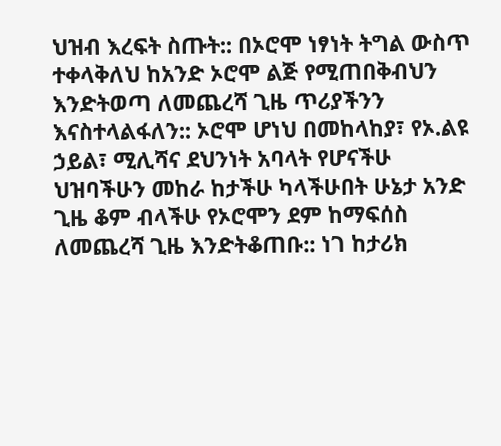ህዝብ እረፍት ስጡት:: በኦሮሞ ነፃነት ትግል ውስጥ ተቀላቅለህ ከአንድ ኦሮሞ ልጅ የሚጠበቅብህን እንድትወጣ ለመጨረሻ ጊዜ ጥሪያችንን እናስተላልፋለን:: ኦሮሞ ሆነህ በመከላከያ፣ የኦ.ልዩ ኃይል፣ ሚሊሻና ደህንነት አባላት የሆናችሁ ህዝባችሁን መከራ ከታችሁ ካላችሁበት ሁኔታ አንድ ጊዜ ቆም ብላችሁ የኦሮሞን ደም ከማፍሰስ ለመጨረሻ ጊዜ እንድትቆጠቡ:: ነገ ከታሪክ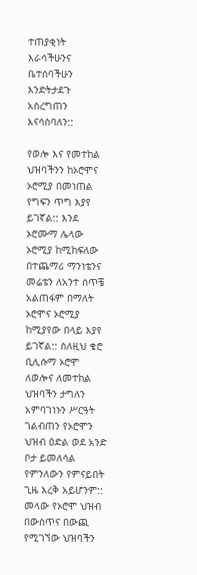ተጠያቂነት እራሳችሁንና ቤተሰባችሁን እንድትታደጉ አስረግጠን እናሳስባለን::

የወሎ እና የመተከል ህዝባችንን ከኦሮሞና ኦሮሚያ በመነጠል የግፍን ጥግ እያየ ይገኛል:: እንደ ኦሮሙማ ሌላው ኦሮሚያ ከሚከፍለው በተጨማሪ ማንነቴንና መሬቴን ለአንተ ሰጥቼ አልጠፋም በማለት ኦሮሞና ኦሮሚያ ከሚያየው በላይ እያየ ይገኛል:: ስለዚህ ቄሮ ቢሊሱማ ኦሮሞ ለወሎና ለመተከል ህዝባችን ታግለን አምባገነኑን ሥርዓት ገልብጠን የኦሮሞን ህዝብ ዕድል ወደ አንድ ቦታ ይመለሳል የምንለውን የምናይበት ጊዜ እረቅ አይሆንም:: መላው የኦሮሞ ህዝብ በውስጥና በውጪ የሚገኘው ህዝባችን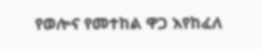የወሎና የመተከል ዋጋ እየከፈለ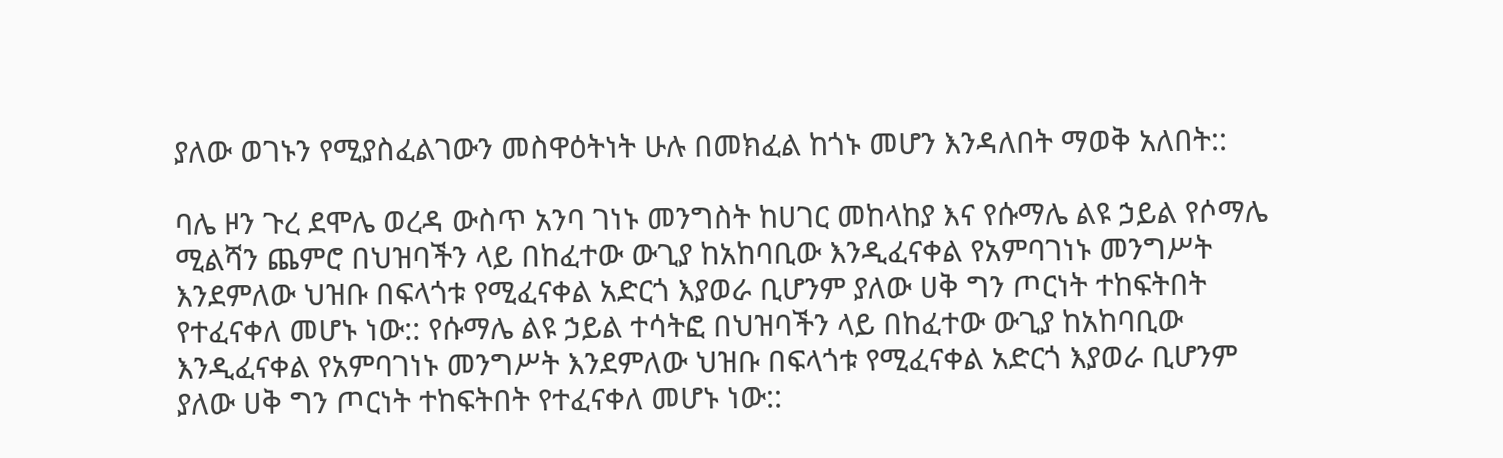ያለው ወገኑን የሚያስፈልገውን መስዋዕትነት ሁሉ በመክፈል ከጎኑ መሆን እንዳለበት ማወቅ አለበት::

ባሌ ዞን ጉረ ደሞሌ ወረዳ ውስጥ አንባ ገነኑ መንግስት ከሀገር መከላከያ እና የሱማሌ ልዩ ኃይል የሶማሌ ሚልሻን ጨምሮ በህዝባችን ላይ በከፈተው ውጊያ ከአከባቢው እንዲፈናቀል የአምባገነኑ መንግሥት እንደምለው ህዝቡ በፍላጎቱ የሚፈናቀል አድርጎ እያወራ ቢሆንም ያለው ሀቅ ግን ጦርነት ተከፍትበት የተፈናቀለ መሆኑ ነው:: የሱማሌ ልዩ ኃይል ተሳትፎ በህዝባችን ላይ በከፈተው ውጊያ ከአከባቢው እንዲፈናቀል የአምባገነኑ መንግሥት እንደምለው ህዝቡ በፍላጎቱ የሚፈናቀል አድርጎ እያወራ ቢሆንም ያለው ሀቅ ግን ጦርነት ተከፍትበት የተፈናቀለ መሆኑ ነው::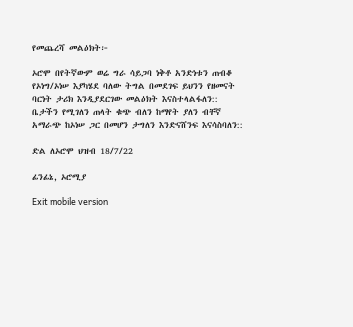የመጨረሻ መልዕክት፦

ኦሮሞ በየትኛውም ወሬ ግራ ሳይጋባ ነቅቶ አንድነቱን ጠብቆ የኦነግ/ኦነሠ እያካሄደ ባለው ትግል በመደገፍ ይህንን የዘመናት ባርነት ታሪክ እንዲያደርገው መልዕክት እናስተላልፋለን:: ቤታችን የሚገለን ጠላት ቁጭ ብለን ከማየት ያለን ብቸኛ አማራጭ ከኦነሠ ጋር በመሆን ታግለን እንድናሸንፍ እናሳስባለን::

ድል ለኦሮሞ ህዝብ 18/7/22

ፊንፊኔ, ኦሮሚያ

Exit mobile version